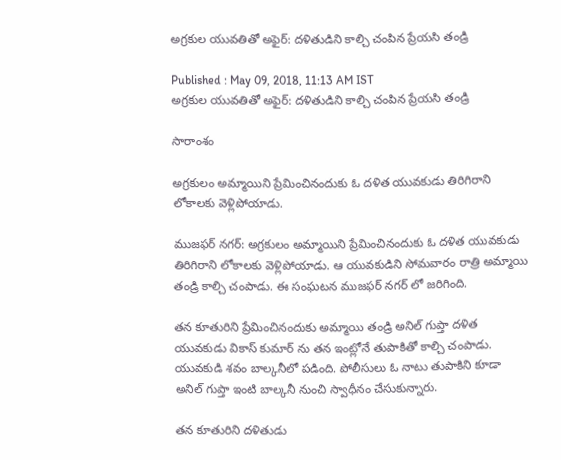అగ్రకుల యువతితో అఫైర్: దళితుడిని కాల్చి చంపిన ప్రేయసి తండ్రి

Published : May 09, 2018, 11:13 AM IST
అగ్రకుల యువతితో అఫైర్: దళితుడిని కాల్చి చంపిన ప్రేయసి తండ్రి

సారాంశం

అగ్రకులం అమ్మాయిని ప్రేమించినందుకు ఓ దళిత యువకుడు తిరిగిరాని లోకాలకు వెళ్లిపోయాడు.

ముజఫర్ నగర్: అగ్రకులం అమ్మాయిని ప్రేమించినందుకు ఓ దళిత యువకుడు తిరిగిరాని లోకాలకు వెళ్లిపోయాడు. ఆ యువకుడిని సోమవారం రాత్రి అమ్మాయి తండ్రి కాల్చి చంపాడు. ఈ సంఘటన ముజఫర్ నగర్ లో జరిగింది.

తన కూతురిని ప్రేమించినందుకు అమ్మాయి తండ్రి అనిల్ గుప్తా దళిత యువకుడు వికాస్ కుమార్ ను తన ఇంట్లోనే తుపాకితో కాల్చి చంపాడు. యువకుడి శవం బాల్కనీలో పడింది. పోలీసులు ఓ నాటు తుపాకిని కూడా అనిల్ గుప్తా ఇంటి బాల్కనీ నుంచి స్వాధీనం చేసుకున్నారు.

తన కూతురిని దళితుడు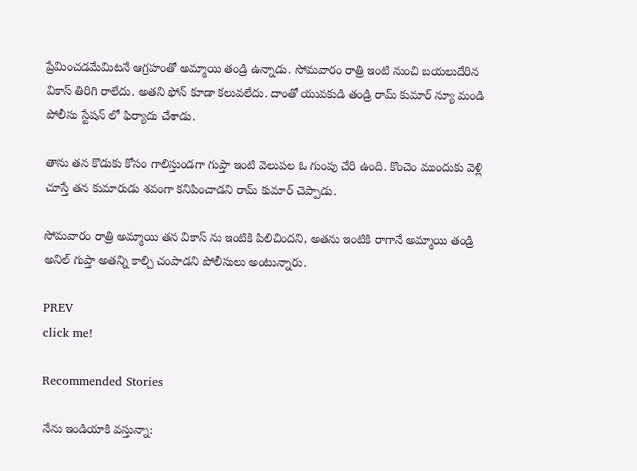ప్రేమించడమేమిటనే ఆగ్రహంతో అమ్మాయి తండ్రి ఉన్నాడు. సోమవారం రాత్రి ఇంటి నుంచి బయలుదేరిన వికాస్ తిరిగి రాలేదు. అతని ఫోన్ కూడా కలువలేదు. దాంతో యువకుడి తండ్రి రామ్ కుమార్ న్యూ మండి పోలీసు స్టేషన్ లో ఫిర్యాదు చేశాడు.

తాను తన కొడుకు కోసం గాలిస్తుండగా గుప్తా ఇంటి వెలుపల ఓ గుంపు చేరి ఉంది. కొంచెం ముందుకు వెళ్లి చూస్తే తన కుమారుడు శవంగా కనిపించాడని రామ్ కుమార్ చెప్పాడు.

సోమవారం రాత్రి అమ్మాయి తన వికాస్ ను ఇంటికి పిలిచిందని, అతను ఇంటికి రాగానే అమ్మాయి తండ్రి అనిల్ గుప్తా అతన్ని కాల్చి చంపాడని పోలీసులు అంటున్నారు.

PREV
click me!

Recommended Stories

నేను ఇండియాకి వస్తున్నా: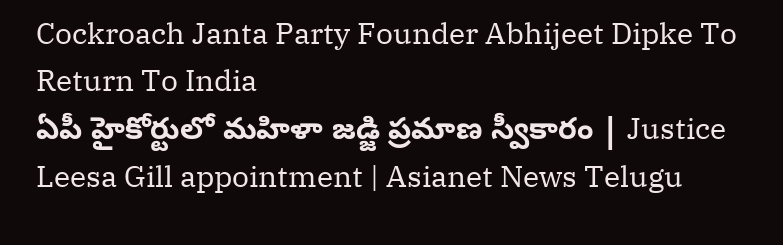Cockroach Janta Party Founder Abhijeet Dipke To Return To India
ఏపీ హైకోర్టులో మహిళా జడ్జి ప్రమాణ స్వీకారం | Justice Leesa Gill appointment | Asianet News Telugu